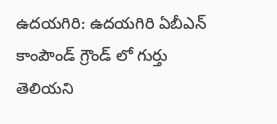ఉదయగిరి: ఉదయగిరి ఏబీఎన్ కాంపౌండ్ గ్రౌండ్ లో గుర్తు తెలియని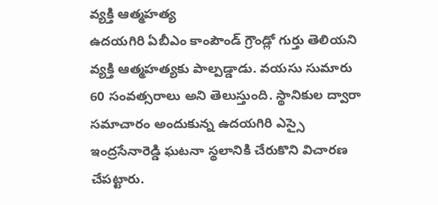వ్యక్తి ఆత్మహత్య
ఉదయగిరి ఏబీఎం కాంపౌండ్ గ్రౌండ్లో గుర్తు తెలియని వ్యక్తి ఆత్మహత్యకు పాల్పడ్డాడు. వయసు సుమారు 60 సంవత్సరాలు అని తెలుస్తుంది. స్థానికుల ద్వారా సమాచారం అందుకున్న ఉదయగిరి ఎస్సై ఇంద్రసేనారెడ్డి ఘటనా స్థలానికి చేరుకొని విచారణ చేపట్టారు.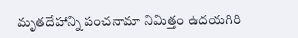మృతదేహాన్ని పంచనామా నిమిత్తం ఉదయగిరి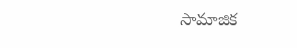సామాజిక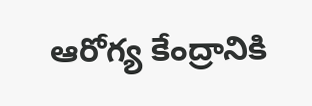ఆరోగ్య కేంద్రానికి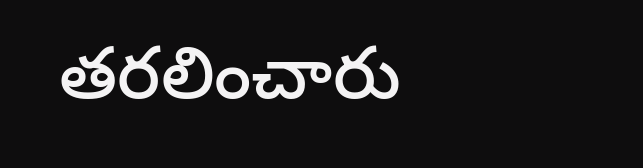తరలించారు